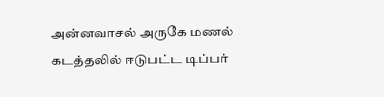அன்னவாசல் அருகே மணல் கடத்தலில் ஈடுபட்ட டிப்பர்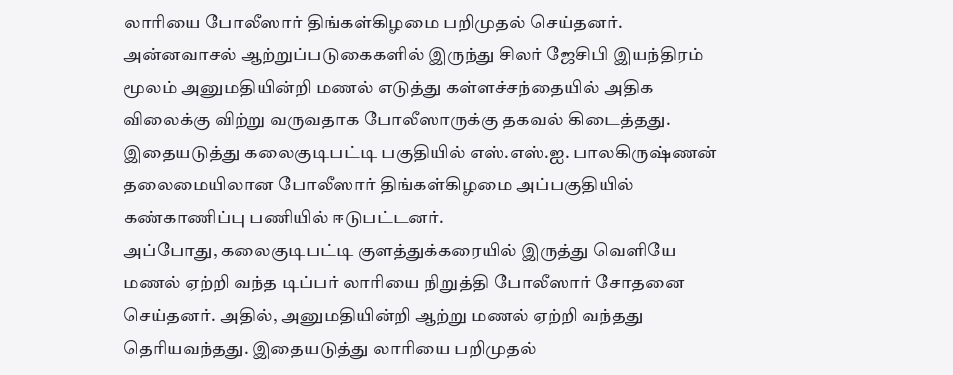லாரியை போலீஸார் திங்கள்கிழமை பறிமுதல் செய்தனர்.
அன்னவாசல் ஆற்றுப்படுகைகளில் இருந்து சிலர் ஜேசிபி இயந்திரம் மூலம் அனுமதியின்றி மணல் எடுத்து கள்ளச்சந்தையில் அதிக விலைக்கு விற்று வருவதாக போலீஸாருக்கு தகவல் கிடைத்தது. இதையடுத்து கலைகுடிபட்டி பகுதியில் எஸ்.எஸ்.ஐ. பாலகிருஷ்ணன் தலைமையிலான போலீஸார் திங்கள்கிழமை அப்பகுதியில் கண்காணிப்பு பணியில் ஈடுபட்டனர்.
அப்போது, கலைகுடிபட்டி குளத்துக்கரையில் இருத்து வெளியே மணல் ஏற்றி வந்த டிப்பர் லாரியை நிறுத்தி போலீஸார் சோதனை செய்தனர். அதில், அனுமதியின்றி ஆற்று மணல் ஏற்றி வந்தது தெரியவந்தது. இதையடுத்து லாரியை பறிமுதல்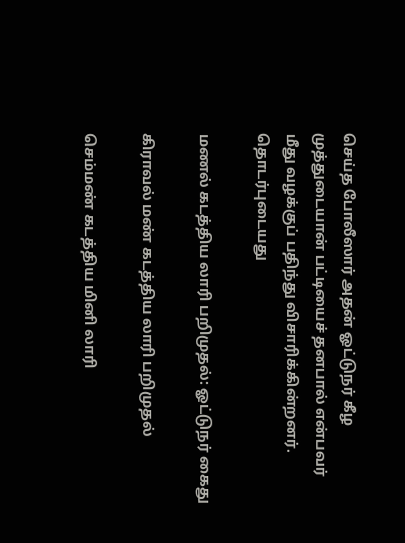செய்த போலீஸார் அதன் ஓட்டுநர் கீழ முத்துடையான் பட்டியைச் தனபால் என்பவர் மீது வழக்குப் பதிந்து விசாரிக்கின்றனர்.
தொடர்புடையது

மணல் கடத்திய லாரி பறிமுதல்: ஓட்டுநர் கைது

கிராவல் மண் கடத்திய லாரி பறிமுதல்

செம்மண் கடத்திய மினி லாரி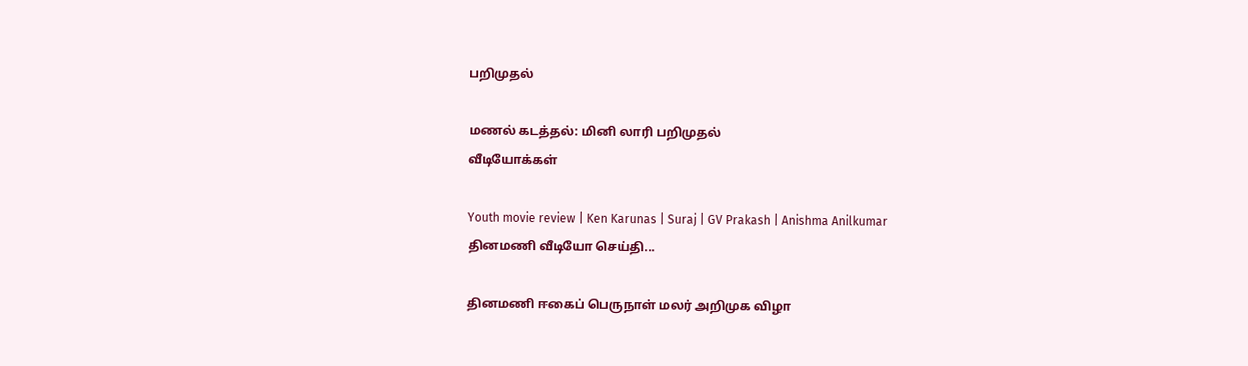பறிமுதல்

மணல் கடத்தல்: மினி லாரி பறிமுதல்
வீடியோக்கள்

Youth movie review | Ken Karunas | Suraj | GV Prakash | Anishma Anilkumar
தினமணி வீடியோ செய்தி...

தினமணி ஈகைப் பெருநாள் மலர் அறிமுக விழா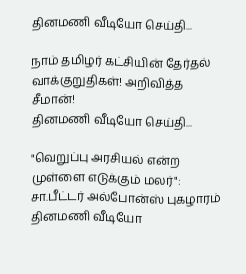தினமணி வீடியோ செய்தி...

நாம் தமிழர் கட்சியின் தேர்தல் வாக்குறுதிகள்! அறிவித்த சீமான்!
தினமணி வீடியோ செய்தி...

"வெறுப்பு அரசியல் என்ற முள்ளை எடுக்கும் மலர்": சா.பீட்டர் அல்போன்ஸ் புகழாரம்
தினமணி வீடியோ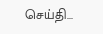செய்தி...